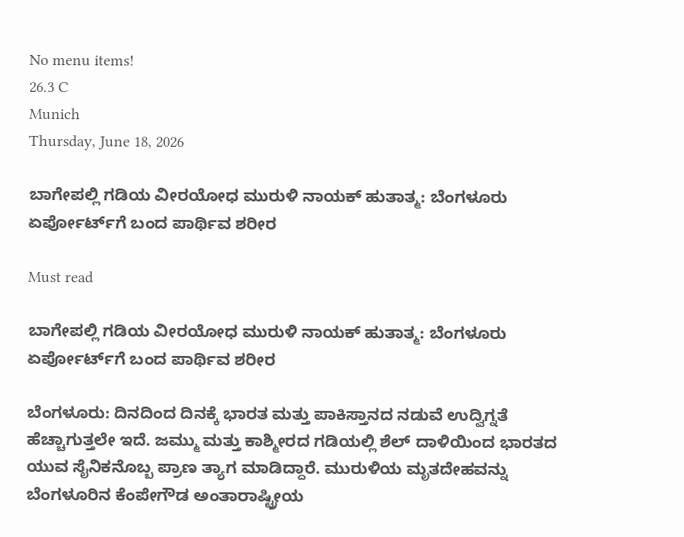No menu items!
26.3 C
Munich
Thursday, June 18, 2026

ಬಾಗೇಪಲ್ಲಿ ಗಡಿಯ ವೀರಯೋಧ ಮುರುಳಿ ನಾಯಕ್ ಹುತಾತ್ಮ: ಬೆಂಗಳೂರು ಏರ್ಪೋರ್ಟ್‌ಗೆ ಬಂದ ಪಾರ್ಥಿವ ಶರೀರ

Must read

ಬಾಗೇಪಲ್ಲಿ ಗಡಿಯ ವೀರಯೋಧ ಮುರುಳಿ ನಾಯಕ್ ಹುತಾತ್ಮ: ಬೆಂಗಳೂರು ಏರ್ಪೋರ್ಟ್‌ಗೆ ಬಂದ ಪಾರ್ಥಿವ ಶರೀರ

ಬೆಂಗಳೂರು: ದಿನದಿಂದ ದಿನಕ್ಕೆ ಭಾರತ ಮತ್ತು ಪಾಕಿಸ್ತಾನದ ನಡುವೆ ಉದ್ವಿಗ್ನತೆ ಹೆಚ್ಚಾಗುತ್ತಲೇ ಇದೆ. ಜಮ್ಮು ಮತ್ತು ಕಾಶ್ಮೀರದ ಗಡಿಯಲ್ಲಿ ಶೆಲ್ ದಾಳಿಯಿಂದ ಭಾರತದ ಯುವ ಸೈನಿಕನೊಬ್ಬ ಪ್ರಾಣ ತ್ಯಾಗ ಮಾಡಿದ್ದಾರೆ. ಮುರುಳಿಯ ಮೃತದೇಹವನ್ನು ಬೆಂಗಳೂರಿನ ಕೆಂಪೇಗೌಡ ಅಂತಾರಾಷ್ಟ್ರೀಯ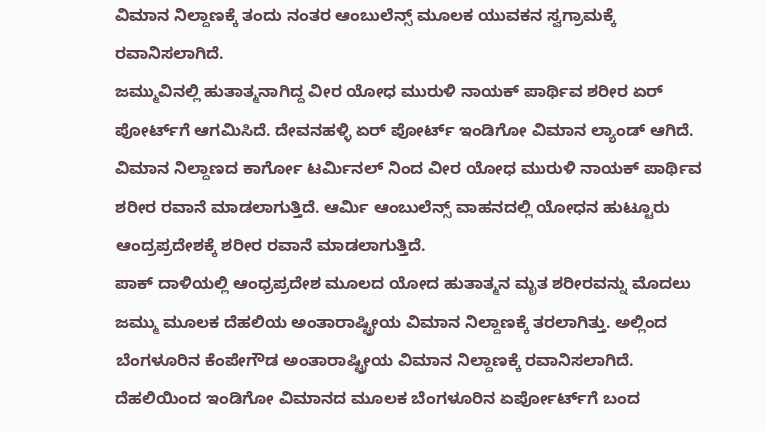ವಿಮಾನ ನಿಲ್ದಾಣಕ್ಕೆ ತಂದು ನಂತರ ಆಂಬುಲೆನ್ಸ್ ಮೂಲಕ ಯುವಕನ ಸ್ವಗ್ರಾಮಕ್ಕೆ ರವಾನಿಸಲಾಗಿದೆ.
ಜಮ್ಮುವಿನಲ್ಲಿ ಹುತಾತ್ಮನಾಗಿದ್ದ ವೀರ ಯೋಧ ಮುರುಳಿ ನಾಯಕ್ ಪಾರ್ಥಿವ ಶರೀರ ಏರ್ ಪೋರ್ಟ್‌ಗೆ ಆಗಮಿಸಿದೆ. ದೇವನಹಳ್ಳಿ ಏರ್ ಪೋರ್ಟ್ ಇಂಡಿಗೋ ವಿಮಾನ ಲ್ಯಾಂಡ್ ಆಗಿದೆ. ವಿಮಾನ ನಿಲ್ದಾಣದ ಕಾರ್ಗೋ ಟರ್ಮಿನಲ್ ನಿಂದ ವೀರ ಯೋಧ ಮುರುಳಿ ನಾಯಕ್ ಪಾರ್ಥಿವ ಶರೀರ ರವಾನೆ ಮಾಡಲಾಗುತ್ತಿದೆ. ಆರ್ಮಿ ಆಂಬುಲೆನ್ಸ್ ವಾಹನದಲ್ಲಿ ಯೋಧನ ಹುಟ್ಟೂರು ಆಂದ್ರಪ್ರದೇಶಕ್ಕೆ ಶರೀರ ರವಾನೆ ಮಾಡಲಾಗುತ್ತಿದೆ.
ಪಾಕ್ ದಾಳಿಯಲ್ಲಿ ಆಂಧ್ರಪ್ರದೇಶ ಮೂಲದ ಯೋದ ಹುತಾತ್ಮನ ಮೃತ ಶರೀರವನ್ನು ಮೊದಲು ಜಮ್ಮು ಮೂಲಕ ದೆಹಲಿಯ ಅಂತಾರಾಷ್ಟ್ರೀಯ ವಿಮಾನ ನಿಲ್ದಾಣಕ್ಕೆ ತರಲಾಗಿತ್ತು. ಅಲ್ಲಿಂದ ಬೆಂಗಳೂರಿನ ಕೆಂಪೇಗೌಡ ಅಂತಾರಾಷ್ಟ್ರೀಯ ವಿಮಾನ ನಿಲ್ದಾಣಕ್ಕೆ ರವಾನಿಸಲಾಗಿದೆ. ದೆಹಲಿಯಿಂದ ಇಂಡಿಗೋ ವಿಮಾನದ ಮೂಲಕ ಬೆಂಗಳೂರಿನ ಏರ್ಪೋರ್ಟ್‌ಗೆ ಬಂದ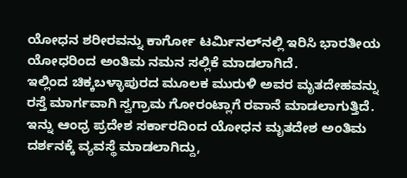ಯೋಧನ ಶರೀರವನ್ನು ಕಾರ್ಗೋ ಟರ್ಮಿನಲ್‌ನಲ್ಲಿ ಇರಿಸಿ ಭಾರತೀಯ ಯೋಧರಿಂದ ಅಂತಿಮ ನಮನ ಸಲ್ಲಿಕೆ ಮಾಡಲಾಗಿದೆ.
ಇಲ್ಲಿಂದ ಚಿಕ್ಕಬಳ್ಳಾಪುರದ ಮೂಲಕ ಮುರುಳಿ ಅವರ ಮೃತದೇಹವನ್ನು ರಸ್ತೆ ಮಾರ್ಗವಾಗಿ ಸ್ವಗ್ರಾಮ ಗೋರಂಟ್ಲಾಗೆ ರವಾನೆ ಮಾಡಲಾಗುತ್ತಿದೆ. ಇನ್ನು ಆಂಧ್ರ ಪ್ರದೇಶ ಸರ್ಕಾರದಿಂದ ಯೋಧನ ಮೃತದೇಶ ಅಂತಿಮ ದರ್ಶನಕ್ಕೆ ವ್ಯವಸ್ಥೆ ಮಾಡಲಾಗಿದ್ದು,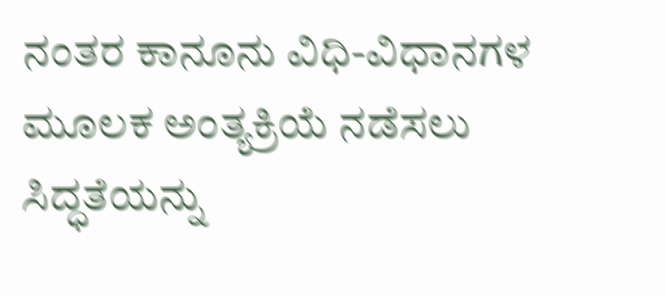ನಂತರ ಕಾನೂನು ವಿಧಿ-ವಿಧಾನಗಳ ಮೂಲಕ ಅಂತ್ಯಕ್ರಿಯೆ ನಡೆಸಲು ಸಿದ್ಧತೆಯನ್ನು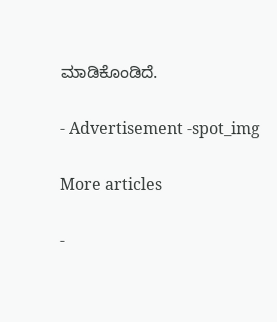ಮಾಡಿಕೊಂಡಿದೆ.

- Advertisement -spot_img

More articles

-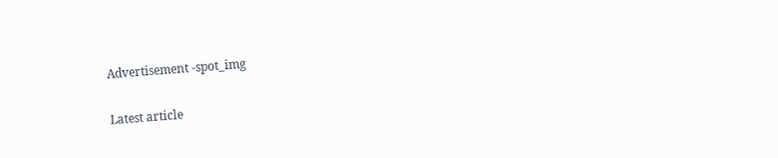Advertisement -spot_img

Latest article